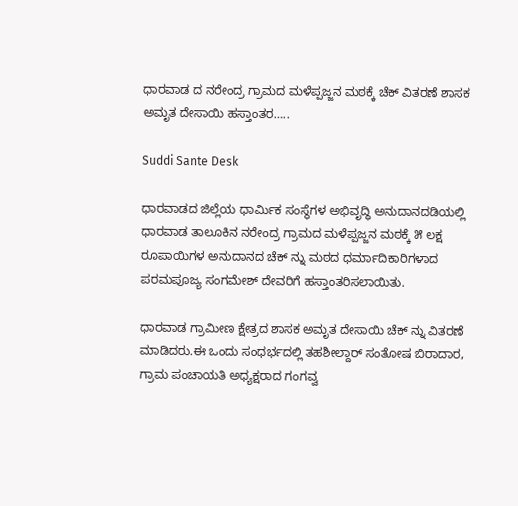ಧಾರವಾಡ ದ ನರೇಂದ್ರ ಗ್ರಾಮದ ಮಳೆಪ್ಪಜ್ಜನ ಮಠಕ್ಕೆ ಚೆಕ್ ವಿತರಣೆ ಶಾಸಕ ಅಮೃತ ದೇಸಾಯಿ ಹಸ್ತಾಂತರ…..

Suddi Sante Desk

ಧಾರವಾಡದ ಜಿಲ್ಲೆಯ ಧಾರ್ಮಿಕ ಸಂಸ್ಥೆಗಳ ಅಭಿವೃದ್ಧಿ ಅನುದಾನದಡಿಯಲ್ಲಿ ಧಾರವಾಡ ತಾಲೂಕಿನ ನರೇಂದ್ರ ಗ್ರಾಮದ ಮಳೆಪ್ಪಜ್ಜನ ಮಠಕ್ಕೆ ೫ ಲಕ್ಷ ರೂಪಾಯಿಗಳ ಅ‌‌ನುದಾನದ ಚೆಕ್ ನ್ನು ಮಠದ ಧರ್ಮಾದಿಕಾರಿಗಳಾದ ಪರಮಪೂಜ್ಯ ಸಂಗಮೇಶ್ ದೇವರಿಗೆ ಹಸ್ತಾಂತರಿಸಲಾಯಿತು.

ಧಾರವಾಡ ಗ್ರಾಮೀಣ ಕ್ಷೇತ್ರದ ಶಾಸಕ ಅಮೃತ ದೇಸಾಯಿ ಚೆಕ್ ನ್ನು ವಿತರಣೆ ಮಾಡಿದರು.ಈ ಒಂದು ಸಂಧರ್ಭದಲ್ಲಿ ತಹಶೀಲ್ದಾರ್ ಸಂತೋಷ ಬಿರಾದಾರ, ಗ್ರಾಮ ಪಂಚಾಯತಿ ಅಧ್ಯಕ್ಷರಾದ ಗಂಗವ್ವ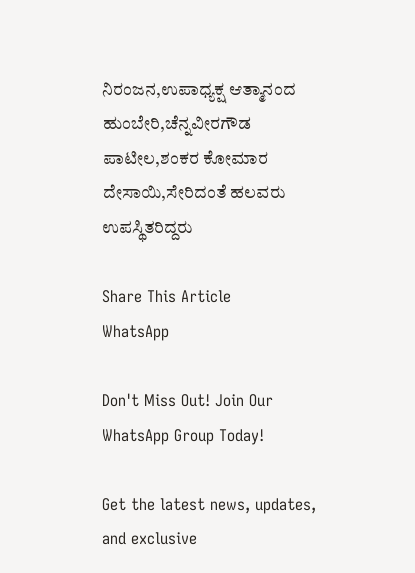ನಿರಂಜನ,ಉಪಾಧ್ಯಕ್ಷ ಆತ್ಮಾನಂದ ಹುಂಬೇರಿ,ಚೆನ್ನವೀರಗೌಡ ಪಾಟೀಲ,ಶಂಕರ ಕೋಮಾರ ದೇಸಾಯಿ,ಸೇರಿದಂತೆ ಹಲವರು ಉಪಸ್ಥಿತರಿದ್ದರು

Share This Article
WhatsApp

Don't Miss Out! Join Our WhatsApp Group Today!

Get the latest news, updates, and exclusive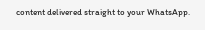content delivered straight to your WhatsApp.